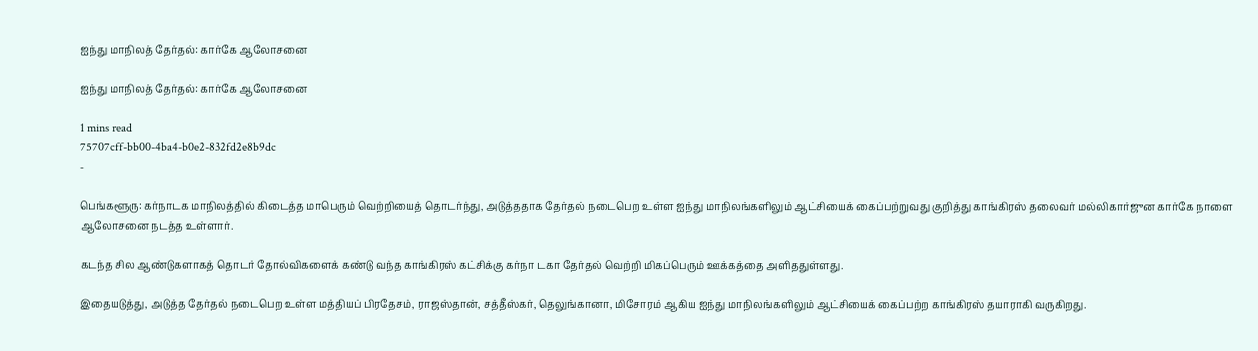ஐந்து மாநிலத் தேர்தல்: கார்கே ஆலோசனை

ஐந்து மாநிலத் தேர்தல்: கார்கே ஆலோசனை

1 mins read
75707cff-bb00-4ba4-b0e2-832fd2e8b9dc
-

பெங்களூரு: கர்நாடக மாநிலத்தில் கிடைத்த மாபெரும் வெற்றியைத் தொடர்ந்து, அடுத்ததாக தேர்தல் நடைபெற உள்ள ஐந்து மாநிலங்களிலும் ஆட்சியைக் கைப்பற்றுவது குறித்து காங்கிரஸ் தலைவர் மல்லிகார்ஜுன கார்கே நாளை ஆலோசனை நடத்த உள்ளார்.

கடந்த சில ஆண்டுகளாகத் தொடர் தோல்விகளைக் கண்டு வந்த காங்கிரஸ் கட்சிக்கு கர்நா டகா தேர்தல் வெற்றி மிகப்பெரும் ஊக்கத்தை அளிததுள்ளது.

இதையடுத்து, அடுத்த தேர்தல் நடைபெற உள்ள மத்தியப் பிரதேசம், ராஜஸ்தான், சத்தீஸ்கர், தெலுங்கானா, மிசோரம் ஆகிய ஐந்து மாநிலங்களிலும் ஆட்சியைக் கைப்பற்ற காங்கிரஸ் தயாராகி வருகிறது.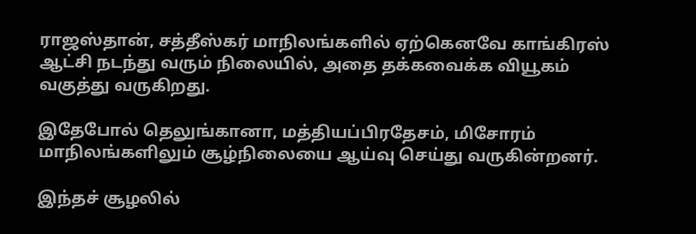ராஜஸ்தான், சத்தீஸ்கர் மாநிலங்களில் ஏற்கெனவே காங்கிரஸ் ஆட்சி நடந்து வரும் நிலையில், அதை தக்கவைக்க வியூகம் வகுத்து வருகிறது.

இதேபோல் தெலுங்கானா, மத்தியப்பிரதேசம், மிசோரம் மாநிலங்களிலும் சூழ்நிலையை ஆய்வு செய்து வருகின்றனர்.

இந்தச் சூழலில்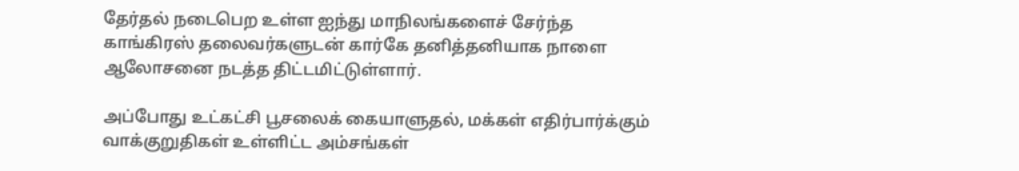தேர்தல் நடைபெற உள்ள ஐந்து மாநிலங்களைச் சேர்ந்த காங்கிரஸ் தலைவர்களுடன் கார்கே தனித்தனியாக நாளை ஆலோசனை நடத்த திட்டமிட்டுள்ளார்.

அப்போது உட்கட்சி பூசலைக் கையாளுதல், மக்கள் எதிர்பார்க்கும் வாக்குறுதிகள் உள்ளிட்ட அம்சங்கள்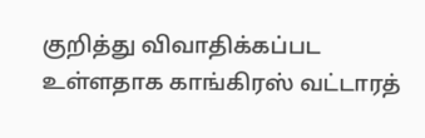குறித்து விவாதிக்கப்பட உள்ளதாக காங்கிரஸ் வட்டாரத்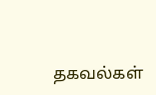தகவல்கள்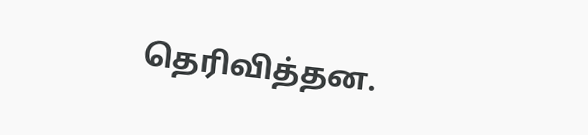தெரிவித்தன.